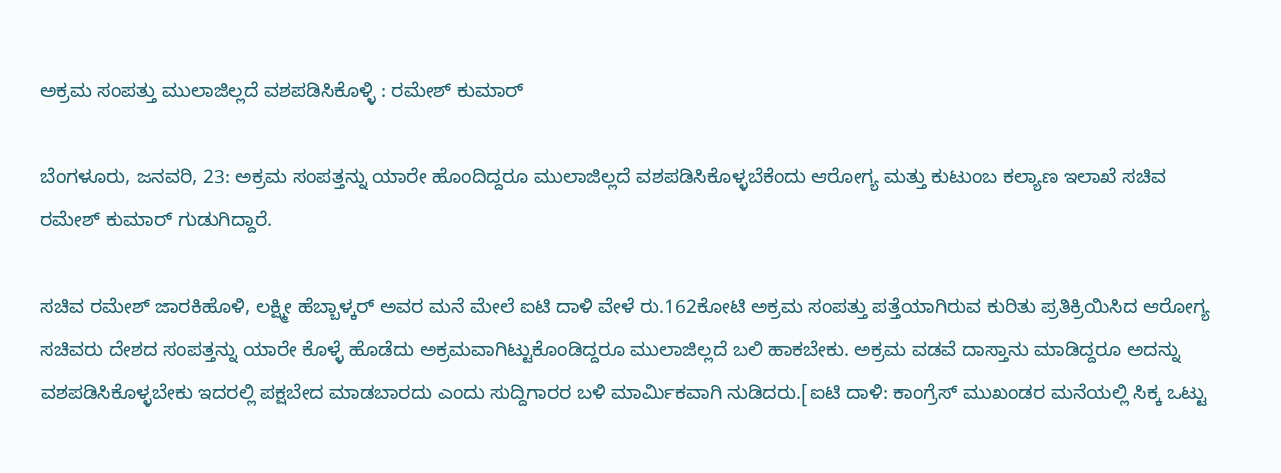ಅಕ್ರಮ ಸಂಪತ್ತು ಮುಲಾಜಿಲ್ಲದೆ ವಶಪಡಿಸಿಕೊಳ್ಳಿ : ರಮೇಶ್ ಕುಮಾರ್

ಬೆಂಗಳೂರು, ಜನವರಿ, 23: ಅಕ್ರಮ ಸಂಪತ್ತನ್ನು ಯಾರೇ ಹೊಂದಿದ್ದರೂ ಮುಲಾಜಿಲ್ಲದೆ ವಶಪಡಿಸಿಕೊಳ್ಳಬೆಕೆಂದು ಆರೋಗ್ಯ ಮತ್ತು ಕುಟುಂಬ ಕಲ್ಯಾಣ ಇಲಾಖೆ ಸಚಿವ ರಮೇಶ್ ಕುಮಾರ್ ಗುಡುಗಿದ್ದಾರೆ.

ಸಚಿವ ರಮೇಶ್ ಜಾರಕಿಹೊಳಿ, ಲಕ್ಷ್ಮೀ ಹೆಬ್ಬಾಳ್ಕರ್ ಅವರ ಮನೆ ಮೇಲೆ ಐಟಿ ದಾಳಿ ವೇಳೆ ರು.162ಕೋಟಿ ಅಕ್ರಮ ಸಂಪತ್ತು ಪತ್ತೆಯಾಗಿರುವ ಕುರಿತು ಪ್ರತಿಕ್ರಿಯಿಸಿದ ಆರೋಗ್ಯ ಸಚಿವರು ದೇಶದ ಸಂಪತ್ತನ್ನು ಯಾರೇ ಕೊಳ್ಳೆ ಹೊಡೆದು ಅಕ್ರಮವಾಗಿಟ್ಟುಕೊಂಡಿದ್ದರೂ ಮುಲಾಜಿಲ್ಲದೆ ಬಲಿ ಹಾಕಬೇಕು. ಅಕ್ರಮ ವಡವೆ ದಾಸ್ತಾನು ಮಾಡಿದ್ದರೂ ಅದನ್ನು ವಶಪಡಿಸಿಕೊಳ್ಳಬೇಕು ಇದರಲ್ಲಿ ಪಕ್ಷಬೇದ ಮಾಡಬಾರದು ಎಂದು ಸುದ್ದಿಗಾರರ ಬಳಿ ಮಾರ್ಮಿಕವಾಗಿ ನುಡಿದರು.[ಐಟಿ ದಾಳಿ: ಕಾಂಗ್ರೆಸ್ ಮುಖಂಡರ ಮನೆಯಲ್ಲಿ ಸಿಕ್ಕ ಒಟ್ಟು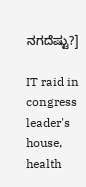ನಗದೆಷ್ಟು?]

IT raid in congress leader's house, health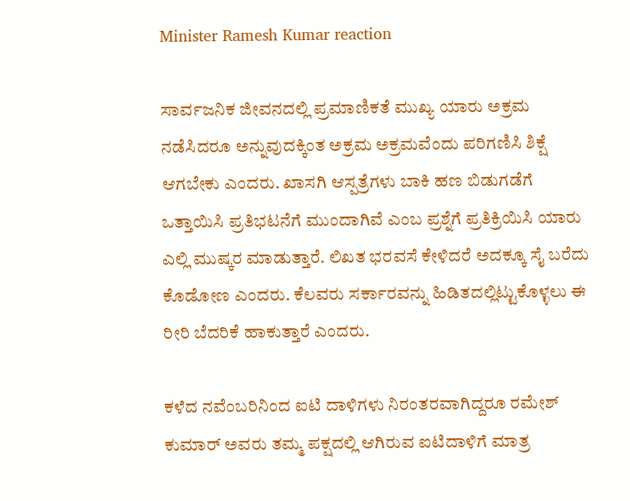Minister Ramesh Kumar reaction

ಸಾರ್ವಜನಿಕ ಜೀವನದಲ್ಲಿ ಪ್ರಮಾಣಿಕತೆ ಮುಖ್ಯ ಯಾರು ಅಕ್ರಮ ನಡೆಸಿದರೂ ಅನ್ನುವುದಕ್ಕಿಂತ ಅಕ್ರಮ ಅಕ್ರಮವೆಂದು ಪರಿಗಣಿಸಿ ಶಿಕ್ಷೆ ಆಗಬೇಕು ಎಂದರು. ಖಾಸಗಿ ಆಸ್ಪತ್ರೆಗಳು ಬಾಕಿ ಹಣ ಬಿಡುಗಡೆಗೆ ಒತ್ತಾಯಿಸಿ ಪ್ರತಿಭಟನೆಗೆ ಮುಂದಾಗಿವೆ ಎಂಬ ಪ್ರಶ್ನೆಗೆ ಪ್ರತಿಕ್ರಿಯಿಸಿ ಯಾರು ಎಲ್ಲಿ ಮುಷ್ಕರ ಮಾಡುತ್ತಾರೆ. ಲಿಖತ ಭರವಸೆ ಕೇಳಿದರೆ ಅದಕ್ಕೂ ಸೈ ಬರೆದು ಕೊಡೋಣ ಎಂದರು. ಕೆಲವರು ಸರ್ಕಾರವನ್ನು ಹಿಡಿತದಲ್ಲಿಟ್ಟುಕೊಳ್ಳಲು ಈ ರೀರಿ ಬೆದರಿಕೆ ಹಾಕುತ್ತಾರೆ ಎಂದರು.

ಕಳೆದ ನವೆಂಬರಿನಿಂದ ಐಟಿ ದಾಳಿಗಳು ನಿರಂತರವಾಗಿದ್ದರೂ ರಮೇಶ್ ಕುಮಾರ್ ಅವರು ತಮ್ಮ ಪಕ್ಷದಲ್ಲಿ ಆಗಿರುವ ಐಟಿದಾಳಿಗೆ ಮಾತ್ರ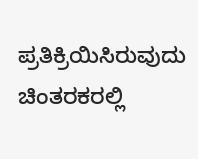ಪ್ರತಿಕ್ರಿಯಿಸಿರುವುದು ಚಿಂತರಕರಲ್ಲಿ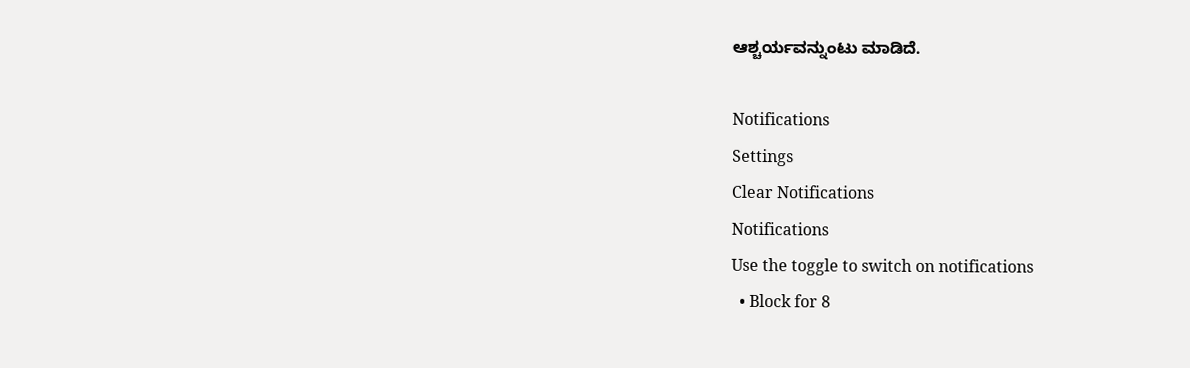ಆಶ್ಚರ್ಯವನ್ನುಂಟು ಮಾಡಿದೆ.

Notifications
Settings
Clear Notifications
Notifications
Use the toggle to switch on notifications
  • Block for 8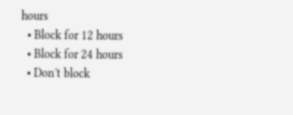hours
  • Block for 12 hours
  • Block for 24 hours
  • Don't block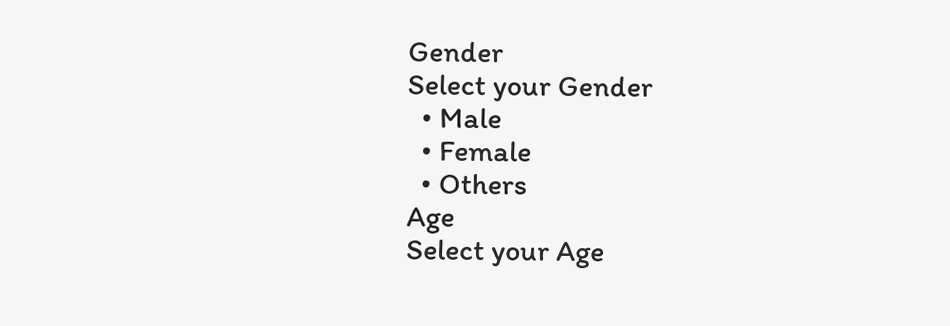Gender
Select your Gender
  • Male
  • Female
  • Others
Age
Select your Age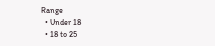Range
  • Under 18
  • 18 to 25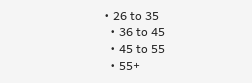• 26 to 35
  • 36 to 45
  • 45 to 55
  • 55+